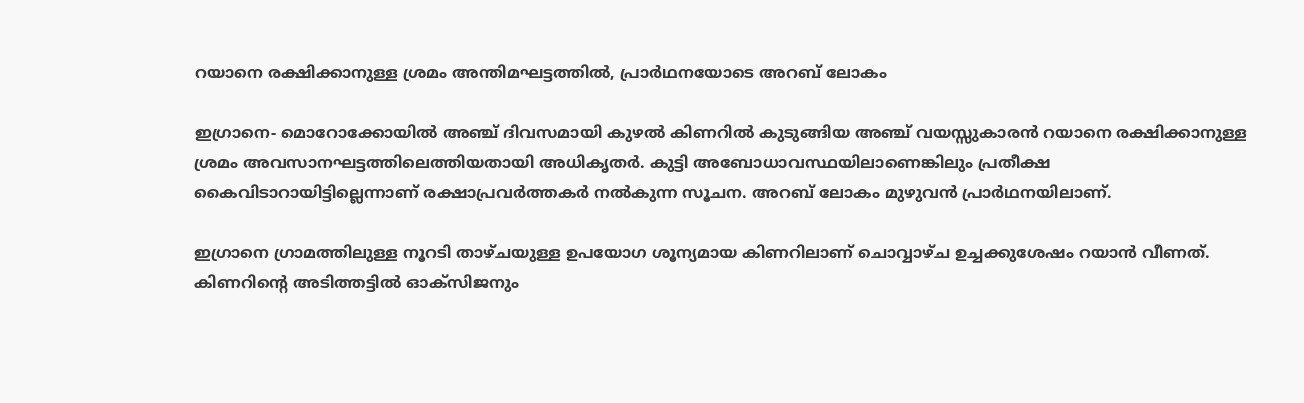റയാനെ രക്ഷിക്കാനുള്ള ശ്രമം അന്തിമഘട്ടത്തില്‍, പ്രാര്‍ഥനയോടെ അറബ് ലോകം

ഇഗ്രാനെ- മൊറോക്കോയില്‍ അഞ്ച് ദിവസമായി കുഴല്‍ കിണറില്‍ കുടുങ്ങിയ അഞ്ച് വയസ്സുകാരന്‍ റയാനെ രക്ഷിക്കാനുള്ള ശ്രമം അവസാനഘട്ടത്തിലെത്തിയതായി അധികൃതര്‍. കുട്ടി അബോധാവസ്ഥയിലാണെങ്കിലും പ്രതീക്ഷ കൈവിടാറായിട്ടില്ലെന്നാണ് രക്ഷാപ്രവര്‍ത്തകര്‍ നല്‍കുന്ന സൂചന. അറബ് ലോകം മുഴുവന്‍ പ്രാര്‍ഥനയിലാണ്.

ഇഗ്രാനെ ഗ്രാമത്തിലുള്ള നൂറടി താഴ്ചയുള്ള ഉപയോഗ ശൂന്യമായ കിണറിലാണ് ചൊവ്വാഴ്ച ഉച്ചക്കുശേഷം റയാന്‍ വീണത്. കിണറിന്റെ അടിത്തട്ടില്‍ ഓക്‌സിജനും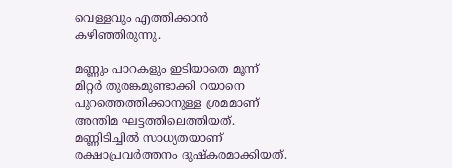വെള്ളവും എത്തിക്കാന്‍ കഴിഞ്ഞിരുന്നു.

മണ്ണും പാറകളും ഇടിയാതെ മൂന്ന് മിറ്റര്‍ തുരങ്കമുണ്ടാക്കി റയാനെ പുറത്തെത്തിക്കാനുള്ള ശ്രമമാണ് അന്തിമ ഘട്ടത്തിലെത്തിയത്. മണ്ണിടിച്ചില്‍ സാധ്യതയാണ് രക്ഷാപ്രവര്‍ത്തനം ദുഷ്‌കരമാക്കിയത്.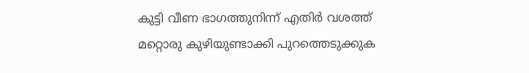കുട്ടി വീണ ഭാഗത്തുനിന്ന് എതിര്‍ വശത്ത് മറ്റൊരു കുഴിയുണ്ടാക്കി പുറത്തെടുക്കുക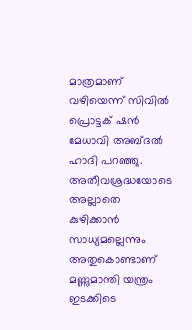മാത്രമാണ് വഴിയെന്ന് സിവില്‍ പ്രൊട്ടക് ഷന്‍ മേധാവി അബ്ദല്‍ ഹാദി പറഞ്ഞു. അതീവശ്രദ്ധയോടെ അല്ലാതെ കുഴിക്കാന്‍ സാധ്യമല്ലെന്നും അതുകൊണ്ടാണ് മണ്ണുമാന്തി യന്ത്രം ഇടക്കിടെ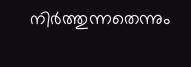നിര്‍ത്തുന്നതെന്നും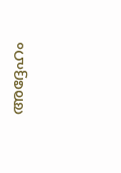അദ്ദേഹം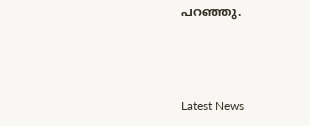പറഞ്ഞു.



Latest News